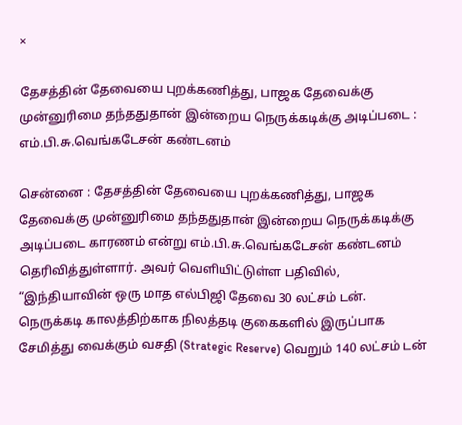×

தேசத்தின் தேவையை புறக்கணித்து, பாஜக தேவைக்கு முன்னுரிமை தந்ததுதான் இன்றைய நெருக்கடிக்கு அடிப்படை : எம்.பி.சு.வெங்கடேசன் கண்டனம்

சென்னை : தேசத்தின் தேவையை புறக்கணித்து, பாஜக தேவைக்கு முன்னுரிமை தந்ததுதான் இன்றைய நெருக்கடிக்கு அடிப்படை காரணம் என்று எம்.பி.சு.வெங்கடேசன் கண்டனம் தெரிவித்துள்ளார். அவர் வெளியிட்டுள்ள பதிவில், “இந்தியாவின் ஒரு மாத எல்பிஜி தேவை 30 லட்சம் டன். நெருக்கடி காலத்திற்காக நிலத்தடி குகைகளில் இருப்பாக சேமித்து வைக்கும் வசதி (Strategic Reserve) வெறும் 140 லட்சம் டன்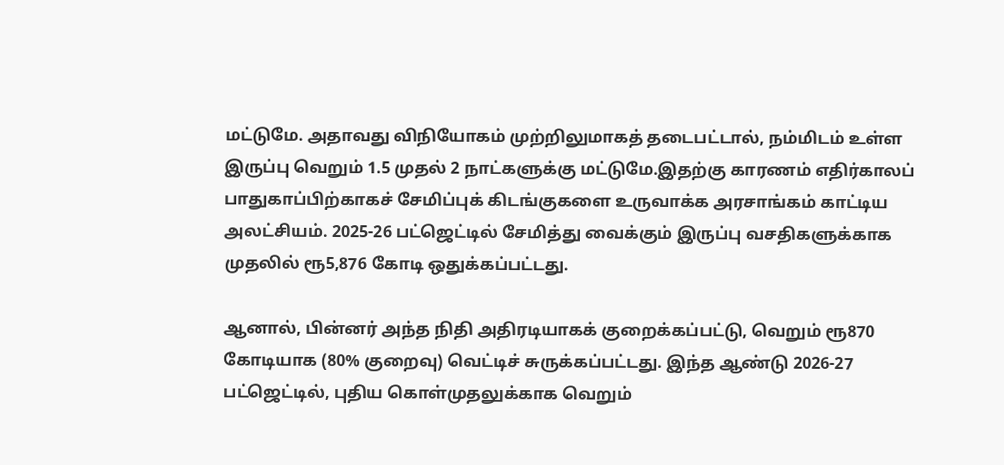மட்டுமே. அதாவது விநியோகம் முற்றிலுமாகத் தடைபட்டால், நம்மிடம் உள்ள இருப்பு வெறும் 1.5 முதல் 2 நாட்களுக்கு மட்டுமே.இதற்கு காரணம் எதிர்காலப் பாதுகாப்பிற்காகச் சேமிப்புக் கிடங்குகளை உருவாக்க அரசாங்கம் காட்டிய அலட்சியம். 2025-26 பட்ஜெட்டில் சேமித்து வைக்கும் இருப்பு வசதிகளுக்காக முதலில் ரூ5,876 கோடி ஒதுக்கப்பட்டது.

ஆனால், பின்னர் அந்த நிதி அதிரடியாகக் குறைக்கப்பட்டு, வெறும் ரூ870 கோடியாக (80% குறைவு) வெட்டிச் சுருக்கப்பட்டது. இந்த ஆண்டு 2026-27 பட்ஜெட்டில், புதிய கொள்முதலுக்காக வெறும்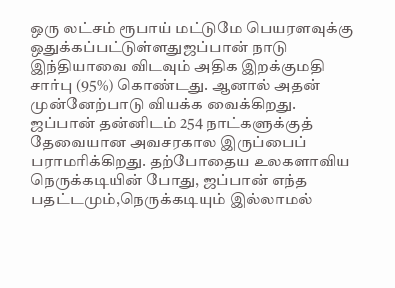ஒரு லட்சம் ரூபாய் மட்டுமே பெயரளவுக்கு ஒதுக்கப்பட்டுள்ளதுஜப்பான் நாடு இந்தியாவை விடவும் அதிக இறக்குமதி சார்பு (95%) கொண்டது. ஆனால் அதன் முன்னேற்பாடு வியக்க வைக்கிறது. ஜப்பான் தன்னிடம் 254 நாட்களுக்குத் தேவையான அவசரகால இருப்பைப் பராமரிக்கிறது. தற்போதைய உலகளாவிய நெருக்கடியின் போது, ஜப்பான் எந்த பதட்டமும்,நெருக்கடியும் இல்லாமல்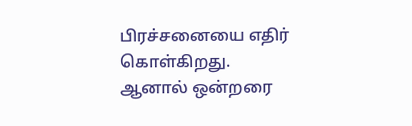பிரச்சனையை எதிர் கொள்கிறது. ஆனால் ஒன்றரை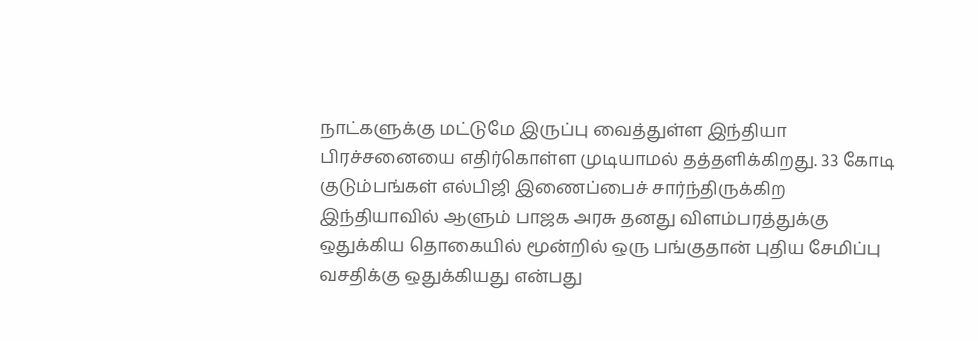நாட்களுக்கு மட்டுமே இருப்பு வைத்துள்ள இந்தியா பிரச்சனையை எதிர்கொள்ள முடியாமல் தத்தளிக்கிறது. 33 கோடி குடும்பங்கள் எல்பிஜி இணைப்பைச் சார்ந்திருக்கிற இந்தியாவில் ஆளும் பாஜக அரசு தனது விளம்பரத்துக்கு ஒதுக்கிய தொகையில் மூன்றில் ஒரு பங்குதான் புதிய சேமிப்பு வசதிக்கு ஒதுக்கியது என்பது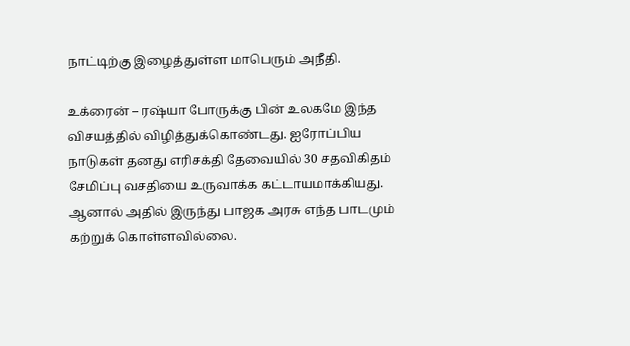நாட்டிற்கு இழைத்துள்ள மாபெரும் அநீதி.

உக்ரைன் – ரஷ்யா போருக்கு பின் உலகமே இந்த விசயத்தில் விழித்துக்கொண்டது. ஐரோப்பிய நாடுகள் தனது எரிசக்தி தேவையில் 30 சதவிகிதம் சேமிப்பு வசதியை உருவாக்க கட்டாயமாக்கியது. ஆனால் அதில் இருந்து பாஜக அரசு எந்த பாடமும் கற்றுக் கொள்ளவில்லை.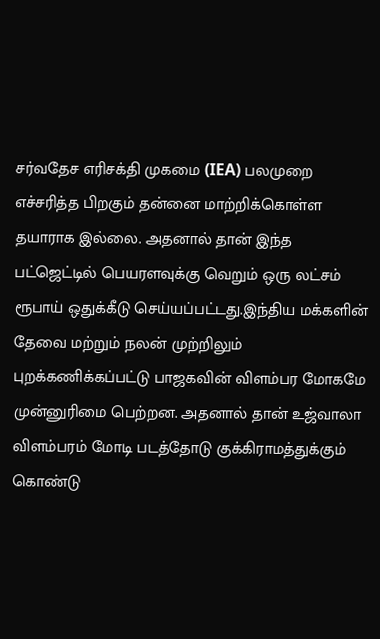சர்வதேச எரிசக்தி முகமை (IEA) பலமுறை எச்சரித்த பிறகும் தன்னை மாற்றிக்கொள்ள தயாராக இல்லை. அதனால் தான் இந்த பட்ஜெட்டில் பெயரளவுக்கு வெறும் ஒரு லட்சம் ரூபாய் ஒதுக்கீடு செய்யப்பட்டது.இந்திய மக்களின் தேவை மற்றும் நலன் முற்றிலும் புறக்கணிக்கப்பட்டு பாஜகவின் விளம்பர மோகமே முன்னுரிமை பெற்றன. அதனால் தான் உஜ்வாலா விளம்பரம் மோடி படத்தோடு குக்கிராமத்துக்கும் கொண்டு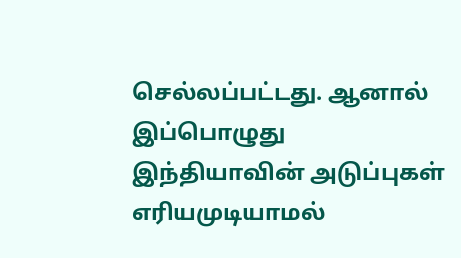செல்லப்பட்டது. ஆனால் இப்பொழுது இந்தியாவின் அடுப்புகள் எரியமுடியாமல்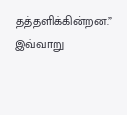தத்தளிக்கின்றன.” இவ்வாறு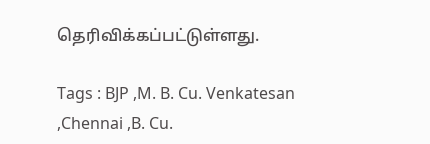தெரிவிக்கப்பட்டுள்ளது.

Tags : BJP ,M. B. Cu. Venkatesan ,Chennai ,B. Cu.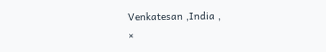Venkatesan ,India ,
×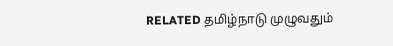RELATED தமிழ்நாடு முழுவதும்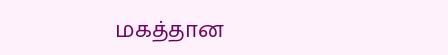மகத்தான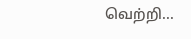வெற்றி...